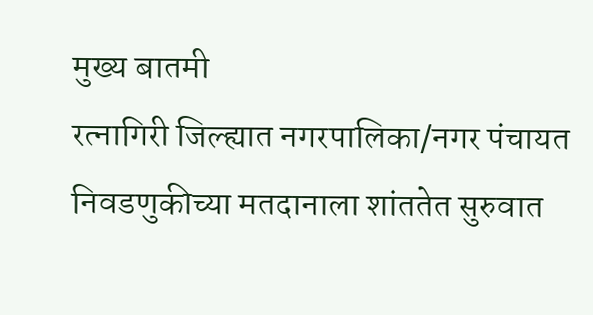मुख्य बातमी
रत्नागिरी जिल्ह्यात नगरपालिका/नगर पंचायत निवडणुकीच्या मतदानाला शांततेत सुरुवात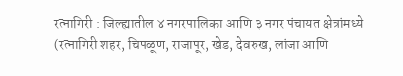रत्नागिरी : जिल्ह्यातील ४ नगरपालिका आणि ३ नगर पंचायत क्षेत्रांमध्ये (रत्नागिरी शहर, चिपळूण, राजापूर, खेड, देवरुख, लांजा आणि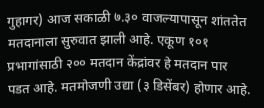गुहागर) आज सकाळी ७.३० वाजल्यापासून शांततेत मतदानाला सुरुवात झाली आहे. एकूण १०१ प्रभागांसाठी २०० मतदान केंद्रांवर हे मतदान पार पडत आहे. मतमोजणी उद्या (३ डिसेंबर) होणार आहे.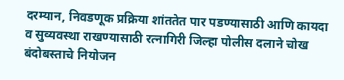दरम्यान, निवडणूक प्रक्रिया शांततेत पार पडण्यासाठी आणि कायदा व सुव्यवस्था राखण्यासाठी रत्नागिरी जिल्हा पोलीस दलाने चोख बंदोबस्ताचे नियोजन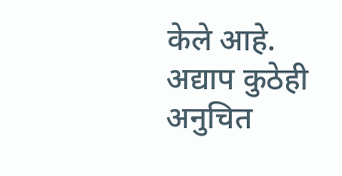केले आहे. अद्याप कुठेही अनुचित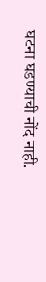घटना घडण्याची नोंद नाही.